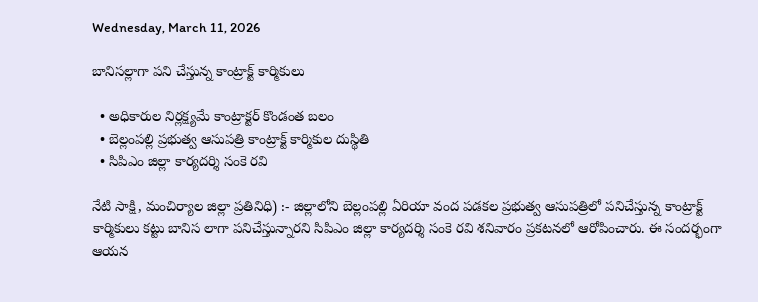Wednesday, March 11, 2026

బానిసల్లాగా పని చేస్తున్న కాంట్రాక్ట్ కార్మికులు

  • అధికారుల నిర్లక్ష్యమే కాంట్రాక్టర్ కొండంత బలం
  • బెల్లంపల్లి ప్రభుత్వ ఆసుపత్రి కాంట్రాక్ట్ కార్మికుల దుస్థితి
  • సిపిఎం జిల్లా కార్యదర్శి సంకె రవి

నేటి సాక్షి, మంచిర్యాల జిల్లా ప్రతినిధి) :- జిల్లాలోని బెల్లంపల్లి ఏరియా వంద పడకల ప్రభుత్వ ఆసుపత్రిలో పనిచేస్తున్న కాంట్రాక్ట్ కార్మికులు కట్టు బానిస లాగా పనిచేస్తున్నారని సిపిఎం జిల్లా కార్యదర్శి సంకె రవి శనివారం ప్రకటనలో ఆరోపించారు. ఈ సందర్భంగా ఆయన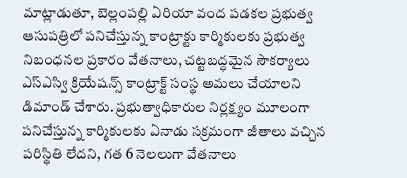మాట్లాడుతూ, బెల్లంపల్లి ఏరియా వంద పడకల ప్రభుత్వ ఆసుపత్రిలో పనిచేస్తున్న కాంట్రాక్టు కార్మికులకు ప్రభుత్వ నిబంధనల ప్రకారం వేతనాలు, చట్టబద్ధమైన సౌకర్యాలు ఎస్ఎస్వి క్రియేషన్స్ కాంట్రాక్ట్ సంస్థ అమలు చేయాలని డిమాండ్ చేశారు. ప్రభుత్వాధికారుల నిర్లక్ష్యం మూలంగా పనిచేస్తున్న కార్మికులకు ఏనాడు సక్రమంగా జీతాలు వచ్చిన పరిస్థితి లేదని, గత 6 నెలలుగా వేతనాలు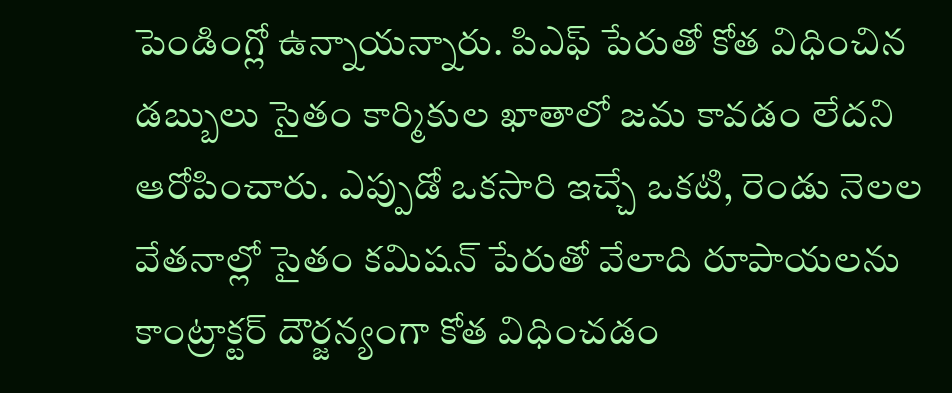పెండింగ్లో ఉన్నాయన్నారు. పిఎఫ్ పేరుతో కోత విధించిన డబ్బులు సైతం కార్మికుల ఖాతాలో జమ కావడం లేదని ఆరోపించారు. ఎప్పుడో ఒకసారి ఇచ్చే ఒకటి, రెండు నెలల వేతనాల్లో సైతం కమిషన్ పేరుతో వేలాది రూపాయలను కాంట్రాక్టర్ దౌర్జన్యంగా కోత విధించడం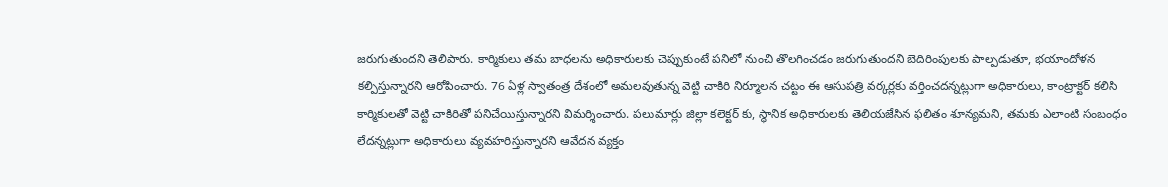జరుగుతుందని తెలిపారు. కార్మికులు తమ బాధలను అధికారులకు చెప్పుకుంటే పనిలో నుంచి తొలగించడం జరుగుతుందని బెదిరింపులకు పాల్పడుతూ, భయాందోళన కల్పిస్తున్నారని ఆరోపించారు. 76 ఏళ్ల స్వాతంత్ర దేశంలో అమలవుతున్న వెట్టి చాకిరి నిర్మూలన చట్టం ఈ ఆసుపత్రి వర్కర్లకు వర్తించదన్నట్లుగా అధికారులు, కాంట్రాక్టర్ కలిసి కార్మికులతో వెట్టి చాకిరితో పనిచేయిస్తున్నారని విమర్శించారు. పలుమార్లు జిల్లా కలెక్టర్ కు, స్థానిక అధికారులకు తెలియజేసిన ఫలితం శూన్యమని, తమకు ఎలాంటి సంబంధం లేదన్నట్లుగా అధికారులు వ్యవహరిస్తున్నారని ఆవేదన వ్యక్తం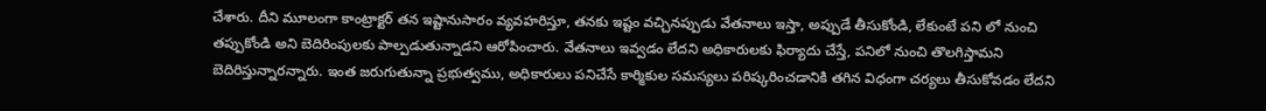చేశారు. దీని మూలంగా కాంట్రాక్టర్ తన ఇష్టానుసారం వ్యవహరిస్తూ, తనకు ఇష్టం వచ్చినప్పుడు వేతనాలు ఇస్తా, అప్పుడే తీసుకోండి, లేకుంటే పని లో నుంచి తప్పుకోండి అని బెదిరింపులకు పాల్పడుతున్నాడని ఆరోపించారు. వేతనాలు ఇవ్వడం లేదని అధికారులకు ఫిర్యాదు చేస్తే, పనిలో నుంచి తొలగిస్తామని బెదిరిస్తున్నారన్నారు. ఇంత జరుగుతున్నా ప్రభుత్వము, అధికారులు పనిచేసే కార్మికుల సమస్యలు పరిష్కరించడానికి తగిన విధంగా చర్యలు తీసుకోవడం లేదని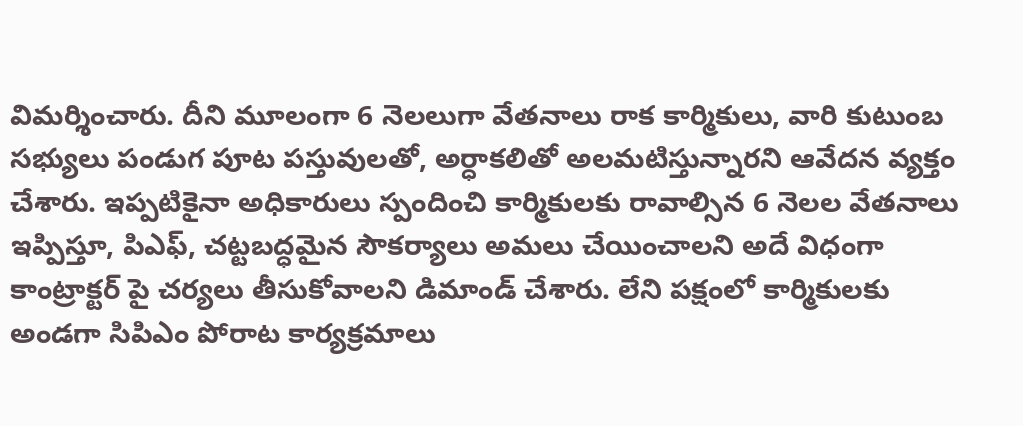విమర్శించారు. దీని మూలంగా 6 నెలలుగా వేతనాలు రాక కార్మికులు, వారి కుటుంబ సభ్యులు పండుగ పూట పస్తువులతో, అర్ధాకలితో అలమటిస్తున్నారని ఆవేదన వ్యక్తం చేశారు. ఇప్పటికైనా అధికారులు స్పందించి కార్మికులకు రావాల్సిన 6 నెలల వేతనాలు ఇప్పిస్తూ, పిఎఫ్, చట్టబద్ధమైన సౌకర్యాలు అమలు చేయించాలని అదే విధంగా కాంట్రాక్టర్ పై చర్యలు తీసుకోవాలని డిమాండ్ చేశారు. లేని పక్షంలో కార్మికులకు అండగా సిపిఎం పోరాట కార్యక్రమాలు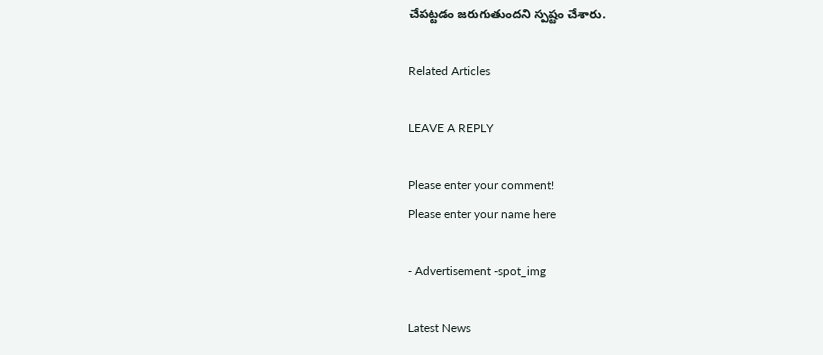చేపట్టడం జరుగుతుందని స్పష్టం చేశారు.

Related Articles

LEAVE A REPLY

Please enter your comment!
Please enter your name here

- Advertisement -spot_img

Latest News